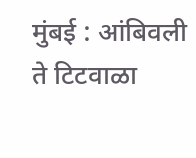मुंबई : आंबिवली ते टिटवाळा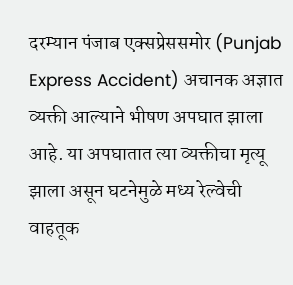दरम्यान पंजाब एक्सप्रेससमोर (Punjab Express Accident) अचानक अज्ञात व्यक्ती आल्याने भीषण अपघात झाला आहे. या अपघातात त्या व्यक्तीचा मृत्यू झाला असून घटनेमुळे मध्य रेल्वेची वाहतूक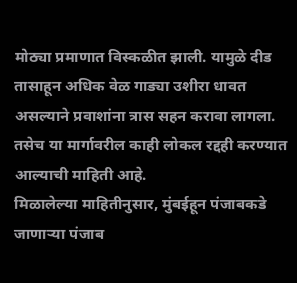मोठ्या प्रमाणात विस्कळीत झाली. यामुळे दीड तासाहून अधिक वेळ गाड्या उशीरा धावत असल्याने प्रवाशांना त्रास सहन करावा लागला. तसेच या मार्गावरील काही लोकल रद्दही करण्यात आल्याची माहिती आहे.
मिळालेल्या माहितीनुसार, मुंबईहून पंजाबकडे जाणाऱ्या पंजाब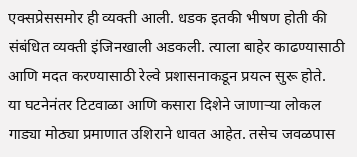एक्सप्रेससमोर ही व्यक्ती आली. धडक इतकी भीषण होती की संबंधित व्यक्ती इंजिनखाली अडकली. त्याला बाहेर काढण्यासाठी आणि मदत करण्यासाठी रेल्वे प्रशासनाकडून प्रयत्न सुरू होते.
या घटनेनंतर टिटवाळा आणि कसारा दिशेने जाणाऱ्या लोकल गाड्या मोठ्या प्रमाणात उशिराने धावत आहेत. तसेच जवळपास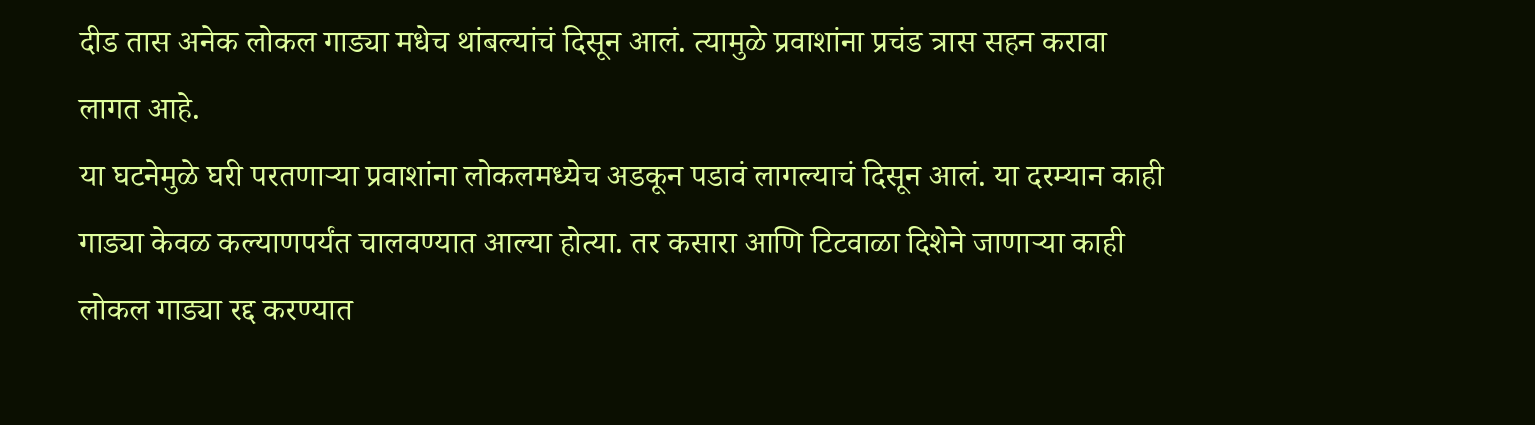दीड तास अनेक लोकल गाड्या मधेच थांबल्यांचं दिसून आलं. त्यामुळे प्रवाशांना प्रचंड त्रास सहन करावा लागत आहे.
या घटनेमुळे घरी परतणाऱ्या प्रवाशांना लोकलमध्येच अडकून पडावं लागल्याचं दिसून आलं. या दरम्यान काही गाड्या केवळ कल्याणपर्यंत चालवण्यात आल्या होत्या. तर कसारा आणि टिटवाळा दिशेने जाणाऱ्या काही लोकल गाड्या रद्द करण्यात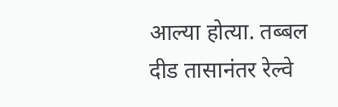आल्या होत्या. तब्बल दीड तासानंतर रेल्वे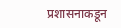प्रशासनाकडून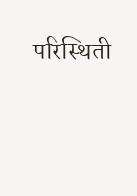परिस्थिती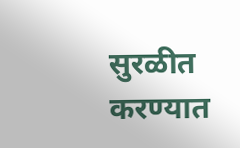सुरळीत करण्यात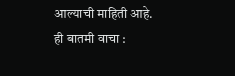आल्याची माहिती आहे.
ही बातमी वाचा :